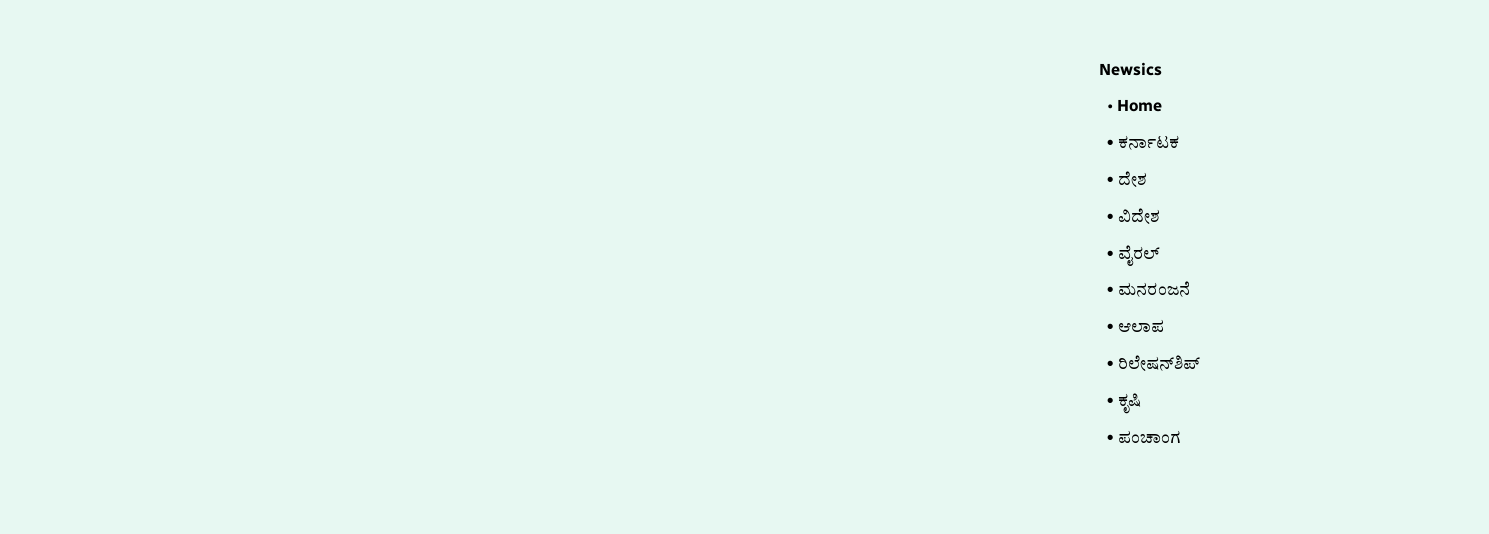Newsics
  • Home
  • ಕರ್ನಾಟಕ
  • ದೇಶ
  • ವಿದೇಶ
  • ವೈರಲ್
  • ಮನರಂಜನೆ
  • ಆಲಾಪ
  • ರಿಲೇಷನ್‌ಶಿಪ್
  • ಕೃಷಿ
  • ಪಂಚಾಂಗ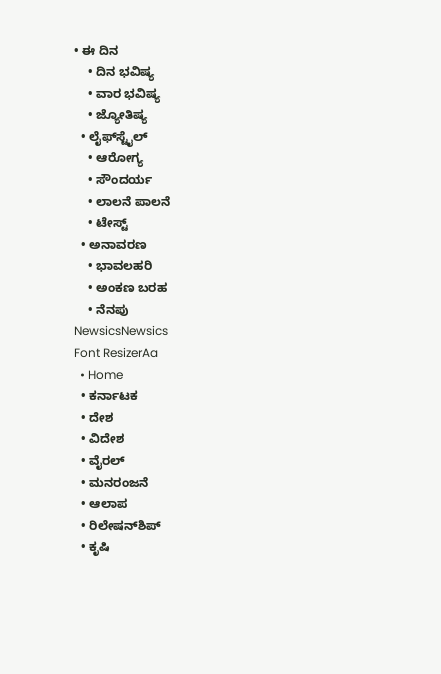• ಈ ದಿನ
    • ದಿನ ಭವಿಷ್ಯ
    • ವಾರ ಭವಿಷ್ಯ
    • ಜ್ಯೋತಿಷ್ಯ
  • ಲೈಫ್‌ಸ್ಟೈಲ್
    • ಆರೋಗ್ಯ
    • ಸೌಂದರ್ಯ
    • ಲಾಲನೆ ಪಾಲನೆ
    • ಟೇಸ್ಟ್
  • ಅನಾವರಣ
    • ಭಾವಲಹರಿ
    • ಅಂಕಣ ಬರಹ
    • ನೆನಪು
NewsicsNewsics
Font ResizerAa
  • Home
  • ಕರ್ನಾಟಕ
  • ದೇಶ
  • ವಿದೇಶ
  • ವೈರಲ್
  • ಮನರಂಜನೆ
  • ಆಲಾಪ
  • ರಿಲೇಷನ್‌ಶಿಪ್
  • ಕೃಷಿ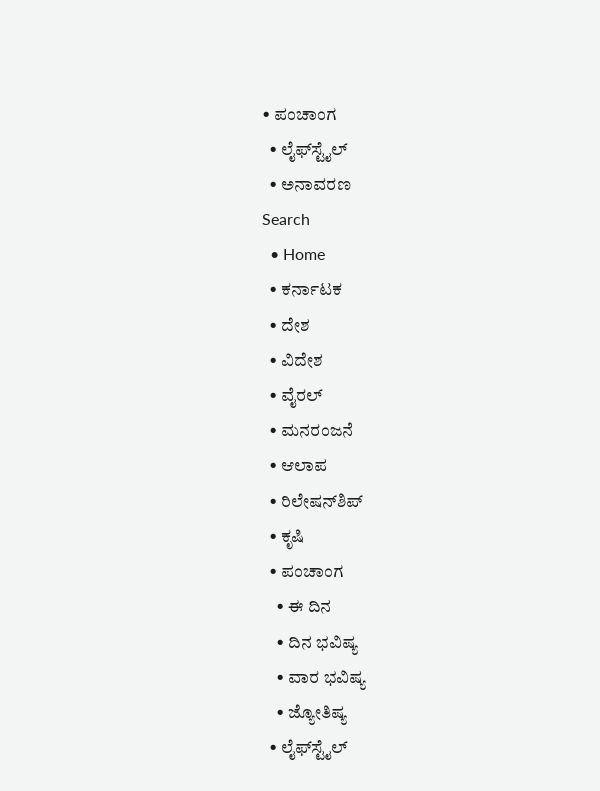• ಪಂಚಾಂಗ
  • ಲೈಫ್‌ಸ್ಟೈಲ್
  • ಅನಾವರಣ
Search
  • Home
  • ಕರ್ನಾಟಕ
  • ದೇಶ
  • ವಿದೇಶ
  • ವೈರಲ್
  • ಮನರಂಜನೆ
  • ಆಲಾಪ
  • ರಿಲೇಷನ್‌ಶಿಪ್
  • ಕೃಷಿ
  • ಪಂಚಾಂಗ
    • ಈ ದಿನ
    • ದಿನ ಭವಿಷ್ಯ
    • ವಾರ ಭವಿಷ್ಯ
    • ಜ್ಯೋತಿಷ್ಯ
  • ಲೈಫ್‌ಸ್ಟೈಲ್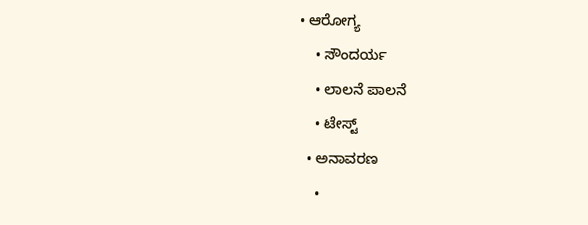• ಆರೋಗ್ಯ
    • ಸೌಂದರ್ಯ
    • ಲಾಲನೆ ಪಾಲನೆ
    • ಟೇಸ್ಟ್
  • ಅನಾವರಣ
    •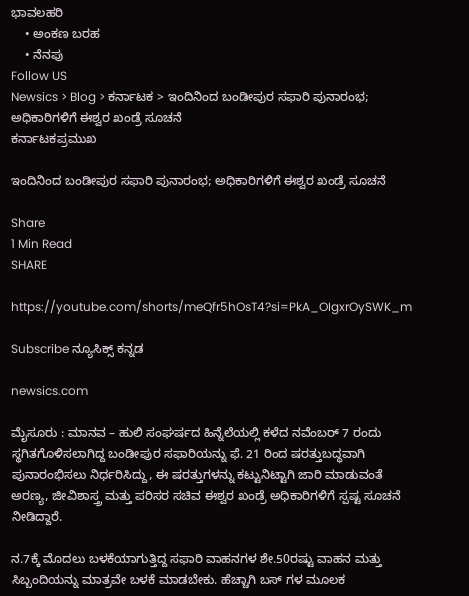ಭಾವಲಹರಿ
    • ಅಂಕಣ ಬರಹ
    • ನೆನಪು
Follow US
Newsics > Blog > ಕರ್ನಾಟಕ > ಇಂದಿನಿಂದ ಬಂಡೀಪುರ ಸಫಾರಿ ಪುನಾರಂಭ; ಅಧಿಕಾರಿಗಳಿಗೆ ಈಶ್ವರ ಖಂಡ್ರೆ ಸೂಚನೆ
ಕರ್ನಾಟಕಪ್ರಮುಖ

ಇಂದಿನಿಂದ ಬಂಡೀಪುರ ಸಫಾರಿ ಪುನಾರಂಭ; ಅಧಿಕಾರಿಗಳಿಗೆ ಈಶ್ವರ ಖಂಡ್ರೆ ಸೂಚನೆ

Share
1 Min Read
SHARE

https://youtube.com/shorts/meQfr5hOsT4?si=PkA_OIgxrOySWK_m

Subscribe ನ್ಯೂಸಿಕ್ಸ್ ಕನ್ನಡ

newsics.com

ಮೈಸೂರು : ಮಾನವ – ಹುಲಿ ಸಂಘರ್ಷದ ಹಿನ್ನೆಲೆಯಲ್ಲಿ ಕಳೆದ ನವೆಂಬರ್ 7 ರಂದು ಸ್ಥಗಿತಗೊಳಿಸಲಾಗಿದ್ದ ಬಂಡೀಪುರ ಸಫಾರಿಯನ್ನು ಫೆ. 21 ರಿಂದ ಷರತ್ತುಬದ್ಧವಾಗಿ ಪುನಾರಂಭಿಸಲು ನಿರ್ಧರಿಸಿದ್ದು, ಈ ಷರತ್ತುಗಳನ್ನು ಕಟ್ಟುನಿಟ್ಟಾಗಿ ಜಾರಿ ಮಾಡುವಂತೆ ಅರಣ್ಯ, ಜೀವಿಶಾಸ್ತ್ರ ಮತ್ತು ಪರಿಸರ ಸಚಿವ ಈಶ್ವರ ಖಂಡ್ರೆ ಅಧಿಕಾರಿಗಳಿಗೆ ಸ್ಪಷ್ಟ ಸೂಚನೆ ನೀಡಿದ್ದಾರೆ.

ನ.7ಕ್ಕೆ ಮೊದಲು ಬಳಕೆಯಾಗುತ್ತಿದ್ದ ಸಫಾರಿ ವಾಹನಗಳ ಶೇ.50ರಷ್ಟು ವಾಹನ ಮತ್ತು ಸಿಬ್ಬಂದಿಯನ್ನು ಮಾತ್ರವೇ ಬಳಕೆ ಮಾಡಬೇಕು. ಹೆಚ್ಚಾಗಿ ಬಸ್ ಗಳ ಮೂಲಕ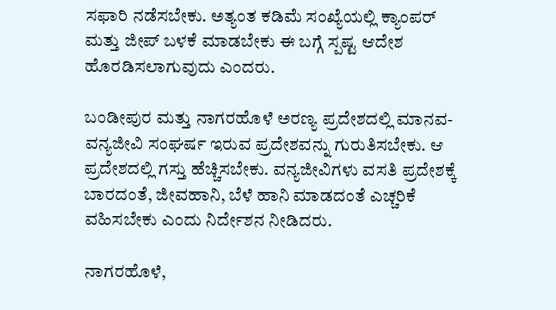ಸಫಾರಿ ನಡೆಸಬೇಕು. ಅತ್ಯಂತ ಕಡಿಮೆ ಸಂಖ್ಯೆಯಲ್ಲಿ ಕ್ಯಾಂಪರ್ ಮತ್ತು ಜೀಪ್ ಬಳಕೆ ಮಾಡಬೇಕು ಈ ಬಗ್ಗೆ ಸ್ಪಷ್ಟ ಆದೇಶ ಹೊರಡಿಸಲಾಗುವುದು ಎಂದರು.

ಬಂಡೀಪುರ ಮತ್ತು ನಾಗರಹೊಳೆ ಅರಣ್ಯ ಪ್ರದೇಶದಲ್ಲಿ ಮಾನವ-ವನ್ಯಜೀವಿ ಸಂಘರ್ಷ ಇರುವ ಪ್ರದೇಶವನ್ನು ಗುರುತಿಸಬೇಕು. ಆ ಪ್ರದೇಶದಲ್ಲಿ ಗಸ್ತು ಹೆಚ್ಚಿಸಬೇಕು. ವನ್ಯಜೀವಿಗಳು ವಸತಿ ಪ್ರದೇಶಕ್ಕೆ ಬಾರದಂತೆ, ಜೀವಹಾನಿ, ಬೆಳೆ ಹಾನಿ ಮಾಡದಂತೆ ಎಚ್ಚರಿಕೆ ವಹಿಸಬೇಕು ಎಂದು ನಿರ್ದೇಶನ ನೀಡಿದರು.

ನಾಗರಹೊಳೆ,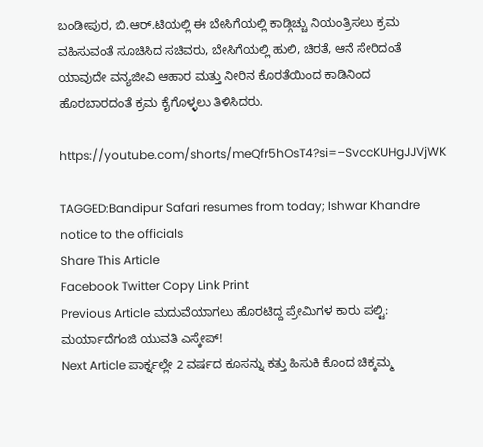ಬಂಡೀಪುರ, ಬಿ.ಆರ್.ಟಿಯಲ್ಲಿ ಈ ಬೇಸಿಗೆಯಲ್ಲಿ ಕಾಡ್ಗಿಚ್ಚು ನಿಯಂತ್ರಿಸಲು ಕ್ರಮ ವಹಿಸುವಂತೆ ಸೂಚಿಸಿದ ಸಚಿವರು, ಬೇಸಿಗೆಯಲ್ಲಿ ಹುಲಿ, ಚಿರತೆ, ಆನೆ ಸೇರಿದಂತೆ ಯಾವುದೇ ವನ್ಯಜೀವಿ ಆಹಾರ ಮತ್ತು ನೀರಿನ ಕೊರತೆಯಿಂದ ಕಾಡಿನಿಂದ ಹೊರಬಾರದಂತೆ ಕ್ರಮ ಕೈಗೊಳ್ಳಲು ತಿಳಿಸಿದರು.

https://youtube.com/shorts/meQfr5hOsT4?si=–SvccKUHgJJVjWK

TAGGED:Bandipur Safari resumes from today; Ishwar Khandre notice to the officials
Share This Article
Facebook Twitter Copy Link Print
Previous Article ಮದುವೆಯಾಗಲು ಹೊರಟಿದ್ದ ಪ್ರೇಮಿಗಳ ಕಾರು ಪಲ್ಟಿ: ಮರ್ಯಾದೆಗಂಜಿ ಯುವತಿ ಎಸ್ಕೇಪ್!
Next Article ಪಾರ್ಕ್ನಲ್ಲೇ 2 ವರ್ಷದ ಕೂಸನ್ನು ಕತ್ತು ಹಿಸುಕಿ ಕೊಂದ ಚಿಕ್ಕಮ್ಮ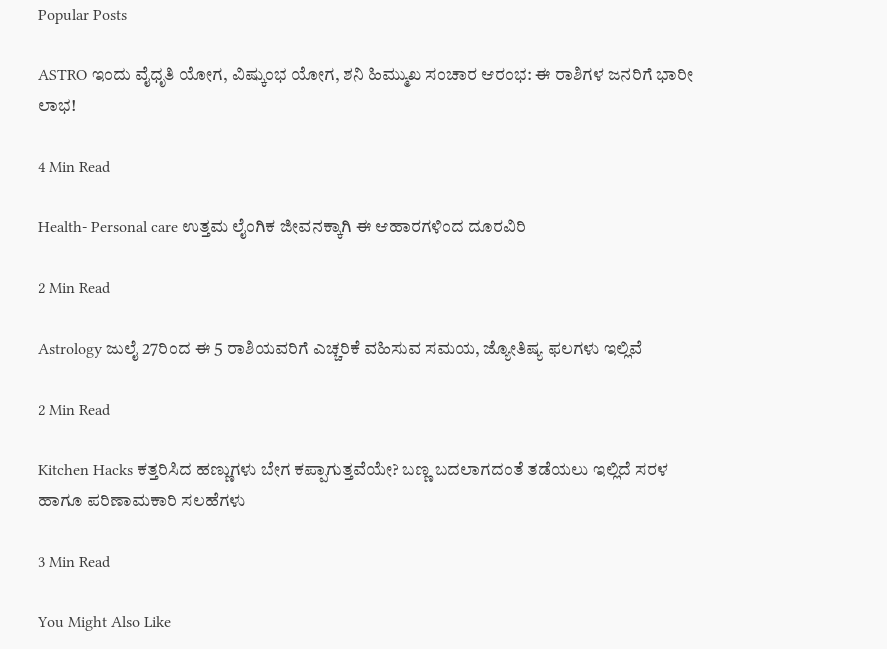Popular Posts

ASTRO ಇಂದು ವೈಧೃತಿ ಯೋಗ, ವಿಷ್ಕುಂಭ ಯೋಗ, ಶನಿ ಹಿಮ್ಮುಖ ಸಂಚಾರ ಆರಂಭ: ಈ ರಾಶಿಗಳ ಜನರಿಗೆ ಭಾರೀ ಲಾಭ!

4 Min Read

Health- Personal care ಉತ್ತಮ ಲೈಂಗಿಕ ಜೀವನಕ್ಕಾಗಿ ಈ ಆಹಾರಗಳಿಂದ ದೂರವಿರಿ

2 Min Read

Astrology ಜುಲೈ 27ರಿಂದ ಈ 5 ರಾಶಿಯವರಿಗೆ ಎಚ್ಚರಿಕೆ ವಹಿಸುವ ಸಮಯ, ಜ್ಯೋತಿಷ್ಯ ಫಲಗಳು ಇಲ್ಲಿವೆ

2 Min Read

Kitchen Hacks ಕತ್ತರಿಸಿದ ಹಣ್ಣುಗಳು ಬೇಗ ಕಪ್ಪಾಗುತ್ತವೆಯೇ? ಬಣ್ಣ ಬದಲಾಗದಂತೆ ತಡೆಯಲು ಇಲ್ಲಿದೆ ಸರಳ ಹಾಗೂ ಪರಿಣಾಮಕಾರಿ ಸಲಹೆಗಳು

3 Min Read

You Might Also Like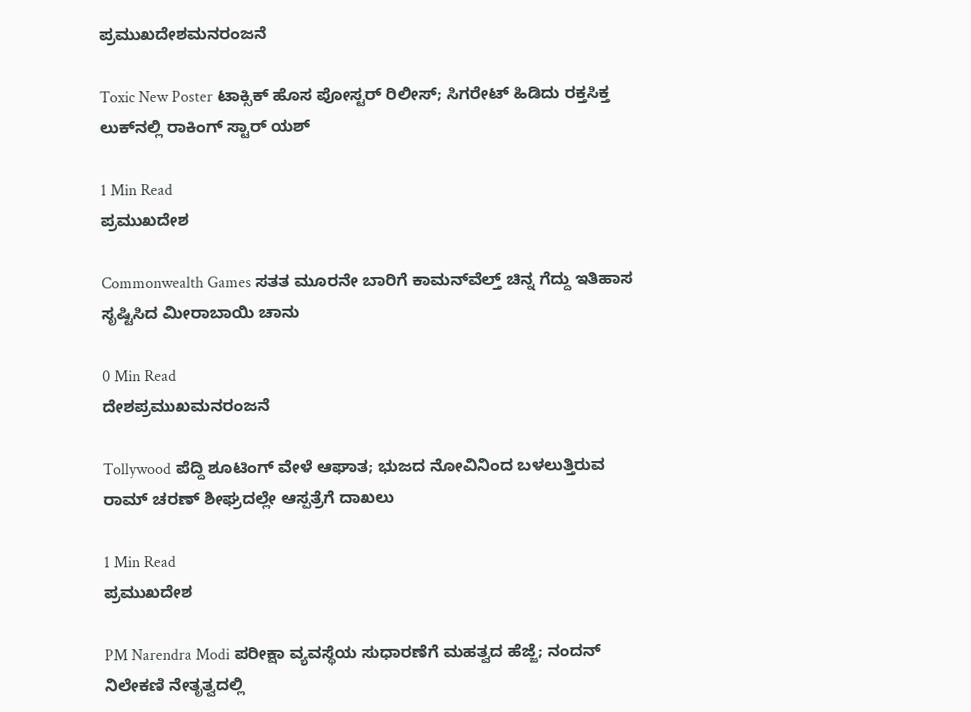ಪ್ರಮುಖದೇಶಮನರಂಜನೆ

Toxic New Poster ಟಾಕ್ಸಿಕ್ ಹೊಸ ಪೋಸ್ಟರ್ ರಿಲೀಸ್; ಸಿಗರೇಟ್ ಹಿಡಿದು ರಕ್ತಸಿಕ್ತ ಲುಕ್‌ನಲ್ಲಿ ರಾಕಿಂಗ್ ಸ್ಟಾರ್ ಯಶ್

1 Min Read
ಪ್ರಮುಖದೇಶ

Commonwealth Games ಸತತ ಮೂರನೇ ಬಾರಿಗೆ ಕಾಮನ್‌ವೆಲ್ತ್ ಚಿನ್ನ ಗೆದ್ದು ಇತಿಹಾಸ ಸೃಷ್ಟಿಸಿದ ಮೀರಾಬಾಯಿ ಚಾನು

0 Min Read
ದೇಶಪ್ರಮುಖಮನರಂಜನೆ

Tollywood ಪೆದ್ದಿ ಶೂಟಿಂಗ್ ವೇಳೆ ಆಘಾತ; ಭುಜದ ನೋವಿನಿಂದ ಬಳಲುತ್ತಿರುವ ರಾಮ್ ಚರಣ್ ಶೀಘ್ರದಲ್ಲೇ ಆಸ್ಪತ್ರೆಗೆ ದಾಖಲು

1 Min Read
ಪ್ರಮುಖದೇಶ

PM Narendra Modi ಪರೀಕ್ಷಾ ವ್ಯವಸ್ಥೆಯ ಸುಧಾರಣೆಗೆ ಮಹತ್ವದ ಹೆಜ್ಜೆ; ನಂದನ್ ನಿಲೇಕಣಿ ನೇತೃತ್ವದಲ್ಲಿ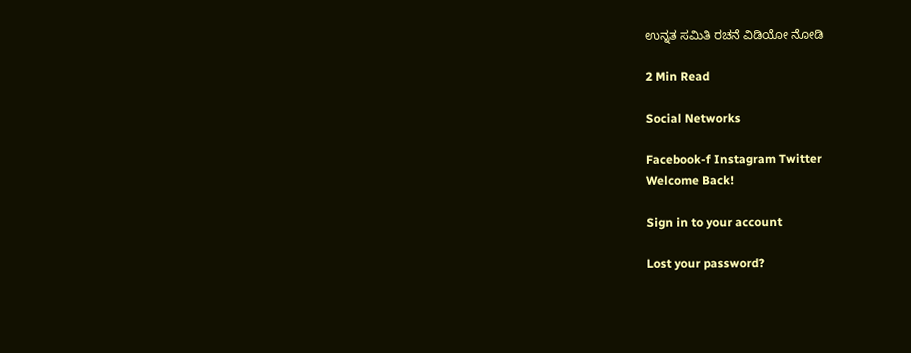ಉನ್ನತ ಸಮಿತಿ ರಚನೆ ವಿಡಿಯೋ ನೋಡಿ

2 Min Read

Social Networks

Facebook-f Instagram Twitter
Welcome Back!

Sign in to your account

Lost your password?